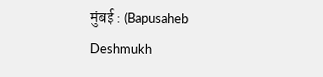मुंबई : (Bapusaheb Deshmukh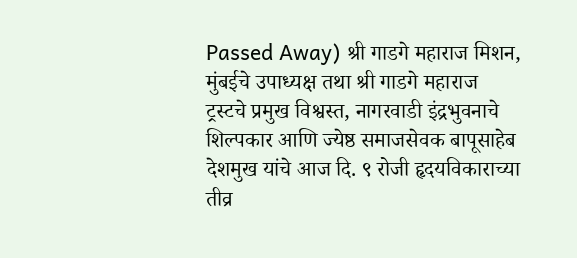Passed Away) श्री गाडगे महाराज मिशन, मुंबईचे उपाध्यक्ष तथा श्री गाडगे महाराज ट्रस्टचे प्रमुख विश्वस्त, नागरवाडी इंद्रभुवनाचे शिल्पकार आणि ज्येष्ठ समाजसेवक बापूसाहेब देशमुख यांचे आज दि. ९ रोजी हृदयविकाराच्या तीव्र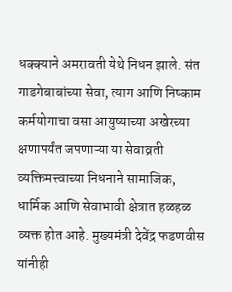धक्क्याने अमरावती येथे निधन झाले. संत गाडगेबाबांच्या सेवा, त्याग आणि निष्काम कर्मयोगाचा वसा आयुष्याच्या अखेरच्या क्षणापर्यंत जपणाऱ्या या सेवाव्रती व्यक्तिमत्त्वाच्या निधनाने सामाजिक, धार्मिक आणि सेवाभावी क्षेत्रात हळहळ व्यक्त होत आहे. मुख्यमंत्री देवेंद्र फडणवीस यांनीही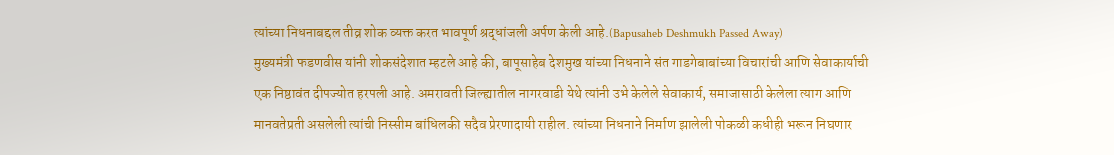त्यांच्या निधनाबद्दल तीव्र शोक व्यक्त करत भावपूर्ण श्रद्धांजली अर्पण केली आहे.(Bapusaheb Deshmukh Passed Away)
मुख्यमंत्री फडणवीस यांनी शोकसंदेशात म्हटले आहे की, बापूसाहेब देशमुख यांच्या निधनाने संत गाडगेबाबांच्या विचारांची आणि सेवाकार्याची एक निष्ठावंत दीपज्योत हरपली आहे. अमरावती जिल्ह्यातील नागरवाडी येथे त्यांनी उभे केलेले सेवाकार्य, समाजासाठी केलेला त्याग आणि मानवतेप्रती असलेली त्यांची निस्सीम बांधिलकी सदैव प्रेरणादायी राहील. त्यांच्या निधनाने निर्माण झालेली पोकळी कधीही भरून निघणार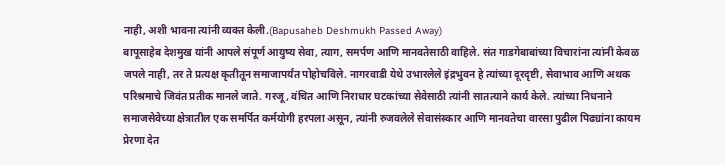नाही, अशी भावना त्यांनी व्यक्त केली.(Bapusaheb Deshmukh Passed Away)
बापूसाहेब देशमुख यांनी आपले संपूर्ण आयुष्य सेवा, त्याग, समर्पण आणि मानवतेसाठी वाहिले. संत गाडगेबाबांच्या विचारांना त्यांनी केवळ जपले नाही, तर ते प्रत्यक्ष कृतीतून समाजापर्यंत पोहोचविले. नागरवाडी येथे उभारलेले इंद्रभुवन हे त्यांच्या दूरदृष्टी, सेवाभाव आणि अथक परिश्रमाचे जिवंत प्रतीक मानले जाते. गरजू, वंचित आणि निराधार घटकांच्या सेवेसाठी त्यांनी सातत्याने कार्य केले. त्यांच्या निधनाने समाजसेवेच्या क्षेत्रातील एक समर्पित कर्मयोगी हरपला असून, त्यांनी रुजवलेले सेवासंस्कार आणि मानवतेचा वारसा पुढील पिढ्यांना कायम प्रेरणा देत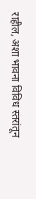राहील, अशा भावना विविध स्तरांतून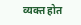व्यक्त होत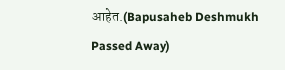आहेत.(Bapusaheb Deshmukh Passed Away)